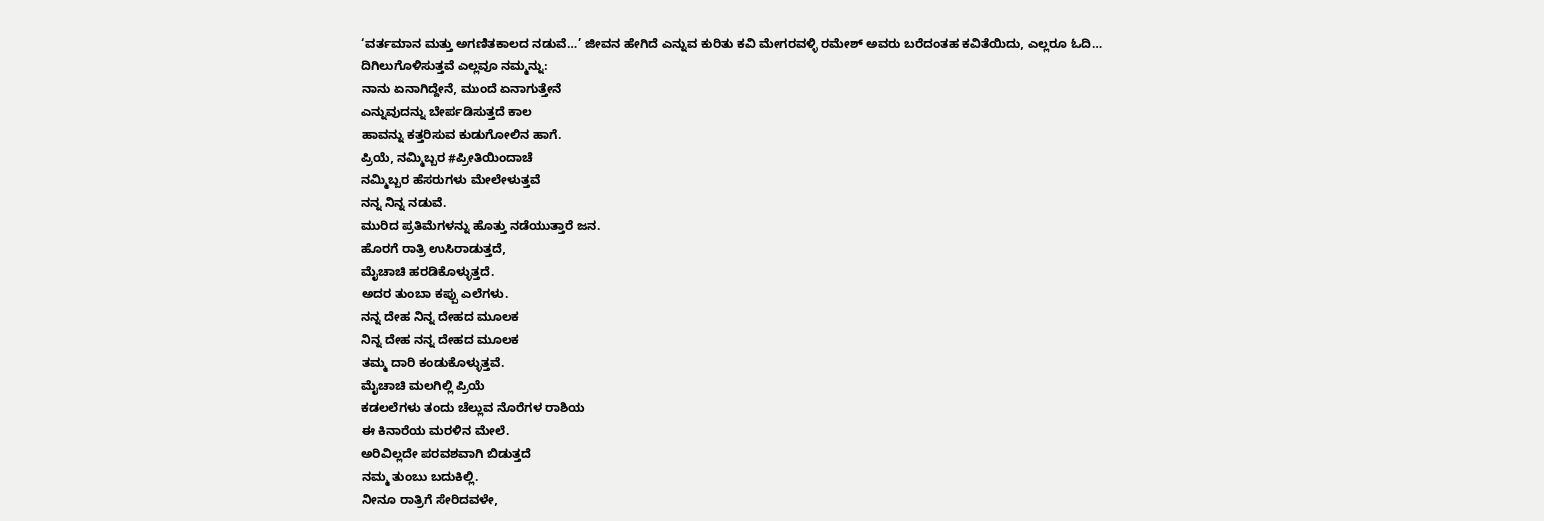‘ವರ್ತಮಾನ ಮತ್ತು ಅಗಣಿತಕಾಲದ ನಡುವೆ…’ ಜೀವನ ಹೇಗಿದೆ ಎನ್ನುವ ಕುರಿತು ಕವಿ ಮೇಗರವಳ್ಳಿ ರಮೇಶ್ ಅವರು ಬರೆದಂತಹ ಕವಿತೆಯಿದು, ಎಲ್ಲರೂ ಓದಿ…
ದಿಗಿಲುಗೊಳಿಸುತ್ತವೆ ಎಲ್ಲವೂ ನಮ್ಮನ್ನು:
ನಾನು ಏನಾಗಿದ್ದೇನೆ, ಮುಂದೆ ಏನಾಗುತ್ತೇನೆ
ಎನ್ನುವುದನ್ನು ಬೇರ್ಪಡಿಸುತ್ತದೆ ಕಾಲ
ಹಾವನ್ನು ಕತ್ತರಿಸುವ ಕುಡುಗೋಲಿನ ಹಾಗೆ.
ಪ್ರಿಯೆ, ನಮ್ಮಿಬ್ಬರ #ಪ್ರೀತಿಯಿಂದಾಚೆ
ನಮ್ಮಿಬ್ಬರ ಹೆಸರುಗಳು ಮೇಲೇಳುತ್ತವೆ
ನನ್ನ ನಿನ್ನ ನಡುವೆ.
ಮುರಿದ ಪ್ರತಿಮೆಗಳನ್ನು ಹೊತ್ತು ನಡೆಯುತ್ತಾರೆ ಜನ.
ಹೊರಗೆ ರಾತ್ರಿ ಉಸಿರಾಡುತ್ತದೆ,
ಮೈಚಾಚಿ ಹರಡಿಕೊಳ್ಳುತ್ತದೆ.
ಅದರ ತುಂಬಾ ಕಪ್ಪು ಎಲೆಗಳು.
ನನ್ನ ದೇಹ ನಿನ್ನ ದೇಹದ ಮೂಲಕ
ನಿನ್ನ ದೇಹ ನನ್ನ ದೇಹದ ಮೂಲಕ
ತಮ್ಮ ದಾರಿ ಕಂಡುಕೊಳ್ಳುತ್ತವೆ.
ಮೈಚಾಚಿ ಮಲಗಿಲ್ಲಿ ಪ್ರಿಯೆ
ಕಡಲಲೆಗಳು ತಂದು ಚೆಲ್ಲುವ ನೊರೆಗಳ ರಾಶಿಯ
ಈ ಕಿನಾರೆಯ ಮರಳಿನ ಮೇಲೆ.
ಅರಿವಿಲ್ಲದೇ ಪರವಶವಾಗಿ ಬಿಡುತ್ತದೆ
ನಮ್ಮ ತುಂಬು ಬದುಕಿಲ್ಲಿ.
ನೀನೂ ರಾತ್ರಿಗೆ ಸೇರಿದವಳೇ,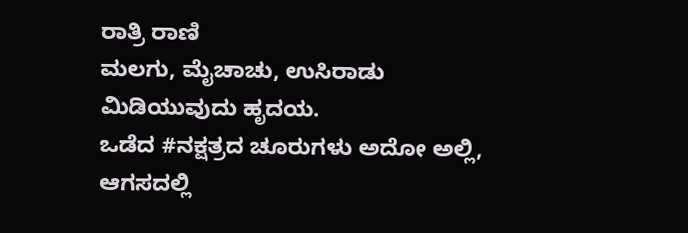ರಾತ್ರಿ ರಾಣಿ
ಮಲಗು, ಮೈಚಾಚು, ಉಸಿರಾಡು ಮಿಡಿಯುವುದು ಹೃದಯ.
ಒಡೆದ #ನಕ್ಷತ್ರದ ಚೂರುಗಳು ಅದೋ ಅಲ್ಲಿ, ಆಗಸದಲ್ಲಿ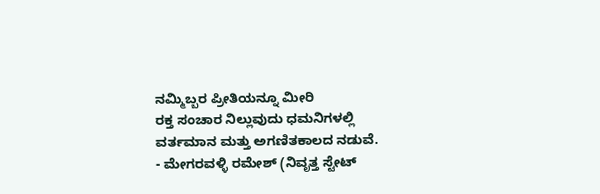ನಮ್ಮಿಬ್ಬರ ಪ್ರೀತಿಯನ್ನೂ ಮೀರಿ
ರಕ್ತ ಸಂಚಾರ ನಿಲ್ಲುವುದು ಧಮನಿಗಳಲ್ಲಿ
ವರ್ತಮಾನ ಮತ್ತು ಅಗಣಿತಕಾಲದ ನಡುವೆ.
- ಮೇಗರವಳ್ಳಿ ರಮೇಶ್ (ನಿವೃತ್ತ ಸ್ಟೇಟ್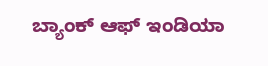ಬ್ಯಾಂಕ್ ಆಫ್ ಇಂಡಿಯಾ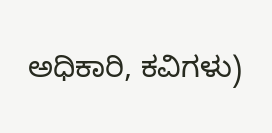ಅಧಿಕಾರಿ, ಕವಿಗಳು)